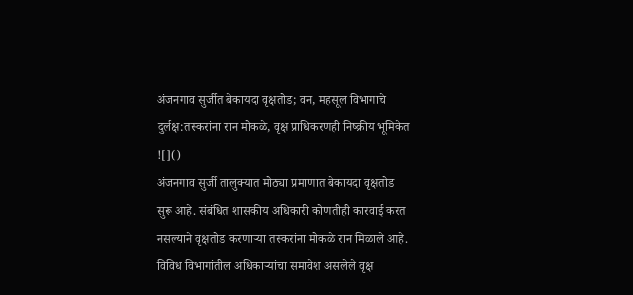अंजनगाव सुर्जीत बेकायदा वृक्षतोड; वन, महसूल विभागाचे दुर्लक्ष:तस्करांना रान मोकळे, वृक्ष प्राधिकरणही निष्क्रीय भूमिकेत
![]()
अंजनगाव सुर्जी तालुक्यात मोठ्या प्रमाणात बेकायदा वृक्षतोड सुरू आहे. संबंधित शासकीय अधिकारी कोणतीही कारवाई करत नसल्याने वृक्षतोड करणाऱ्या तस्करांना मोकळे रान मिळाले आहे. विविध विभागांतील अधिकाऱ्यांचा समावेश असलेले वृक्ष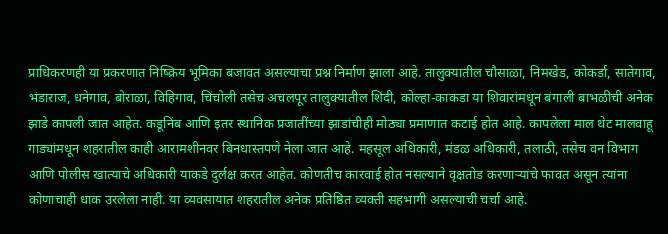प्राधिकरणही या प्रकरणात निष्क्रिय भूमिका बजावत असल्याचा प्रश्न निर्माण झाला आहे. तालुक्यातील चौसाळा, निमखेड, कोकर्डा, सातेगाव, भंडाराज, धनेगाव, बोराळा, विहिगाव, चिंचोली तसेच अचलपूर तालुक्यातील शिंदी, कोल्हा-काकडा या शिवारांमधून बंगाली बाभळीची अनेक झाडे कापली जात आहेत. कडूनिंब आणि इतर स्थानिक प्रजातींच्या झाडांचीही मोठ्या प्रमाणात कटाई होत आहे. कापलेला माल थेट मालवाहू गाड्यांमधून शहरातील काही आरामशीनवर बिनधास्तपणे नेला जात आहे. महसूल अधिकारी, मंडळ अधिकारी, तलाठी, तसेच वन विभाग आणि पोलीस खात्याचे अधिकारी याकडे दुर्लक्ष करत आहेत. कोणतीच कारवाई होत नसल्याने वृक्षतोड करणाऱ्यांचे फावत असून त्यांना कोणाचाही धाक उरलेला नाही. या व्यवसायात शहरातील अनेक प्रतिष्ठित व्यक्ती सहभागी असल्याची चर्चा आहे.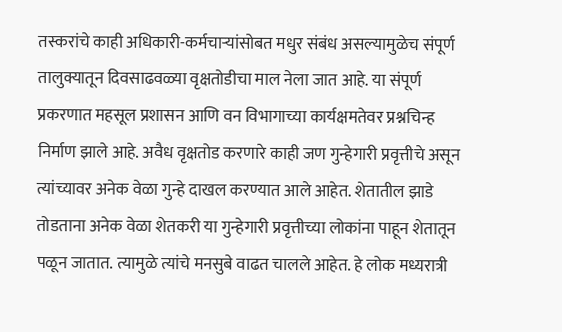तस्करांचे काही अधिकारी-कर्मचाऱ्यांसोबत मधुर संबंध असल्यामुळेच संपूर्ण तालुक्यातून दिवसाढवळ्या वृक्षतोडीचा माल नेला जात आहे. या संपूर्ण प्रकरणात महसूल प्रशासन आणि वन विभागाच्या कार्यक्षमतेवर प्रश्नचिन्ह निर्माण झाले आहे. अवैध वृक्षतोड करणारे काही जण गुन्हेगारी प्रवृत्तीचे असून त्यांच्यावर अनेक वेळा गुन्हे दाखल करण्यात आले आहेत. शेतातील झाडे तोडताना अनेक वेळा शेतकरी या गुन्हेगारी प्रवृत्तीच्या लोकांना पाहून शेतातून पळून जातात. त्यामुळे त्यांचे मनसुबे वाढत चालले आहेत. हे लोक मध्यरात्री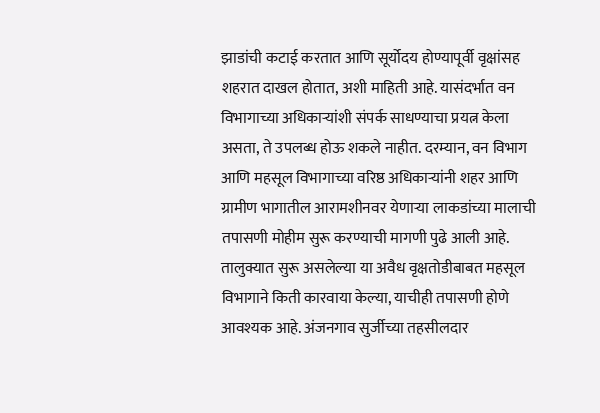झाडांची कटाई करतात आणि सूर्योदय होण्यापूर्वी वृक्षांसह शहरात दाखल होतात, अशी माहिती आहे. यासंदर्भात वन विभागाच्या अधिकाऱ्यांशी संपर्क साधण्याचा प्रयत्न केला असता, ते उपलब्ध होऊ शकले नाहीत. दरम्यान, वन विभाग आणि महसूल विभागाच्या वरिष्ठ अधिकाऱ्यांनी शहर आणि ग्रामीण भागातील आरामशीनवर येणाऱ्या लाकडांच्या मालाची तपासणी मोहीम सुरू करण्याची मागणी पुढे आली आहे. तालुक्यात सुरू असलेल्या या अवैध वृक्षतोडीबाबत महसूल विभागाने किती कारवाया केल्या, याचीही तपासणी होणे आवश्यक आहे. अंजनगाव सुर्जीच्या तहसीलदार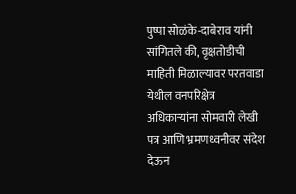पुष्पा सोळंके-दाबेराव यांनी सांगितले की, वृक्षतोडीची माहिती मिळाल्यावर परतवाडा येथील वनपरिक्षेत्र अधिकाऱ्यांना सोमवारी लेखी पत्र आणि भ्रमणध्वनीवर संदेश देऊन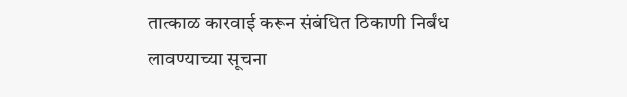तात्काळ कारवाई करून संबंधित ठिकाणी निर्बंध लावण्याच्या सूचना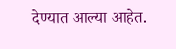देण्यात आल्या आहेत.